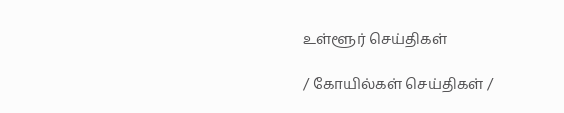உள்ளூர் செய்திகள்

/ கோயில்கள் செய்திகள் /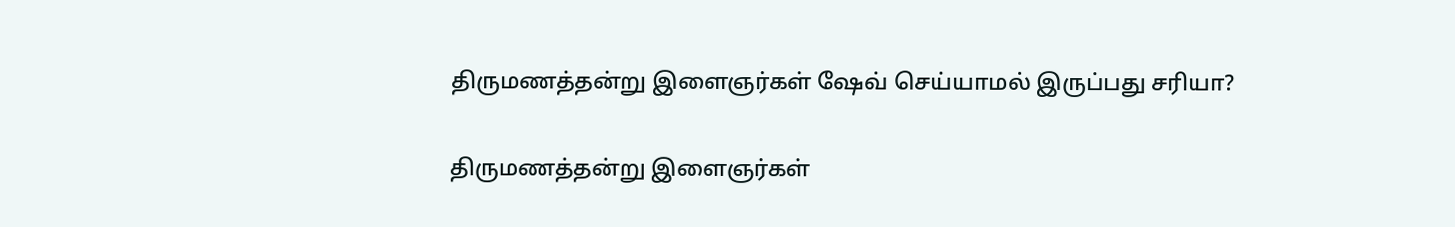திருமணத்தன்று இளைஞர்கள் ஷேவ் செய்யாமல் இருப்பது சரியா?

திருமணத்தன்று இளைஞர்கள்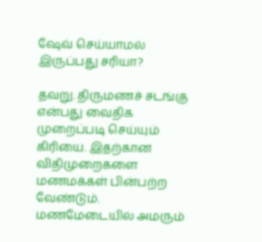ஷேவ் செய்யாமல் இருப்பது சரியா?

தவறு. திருமணச் சடங்கு என்பது வைதிக முறைப்படி செய்யும் கிரியை. இதற்கான விதிமுறைகளை மணமக்கள் பின்பற்ற வேண்டும். மணமேடையில் அமரும்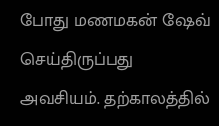போது மணமகன் ஷேவ் செய்திருப்பது அவசியம். தற்காலத்தில்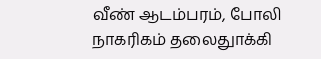வீண் ஆடம்பரம், போலி நாகரிகம் தலைதுாக்கி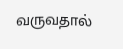வருவதால்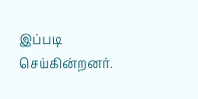இப்படி செய்கின்றனர்.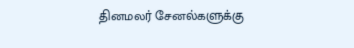தினமலர் சேனல்களுக்கு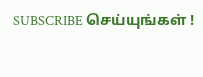SUBSCRIBE செய்யுங்கள் !